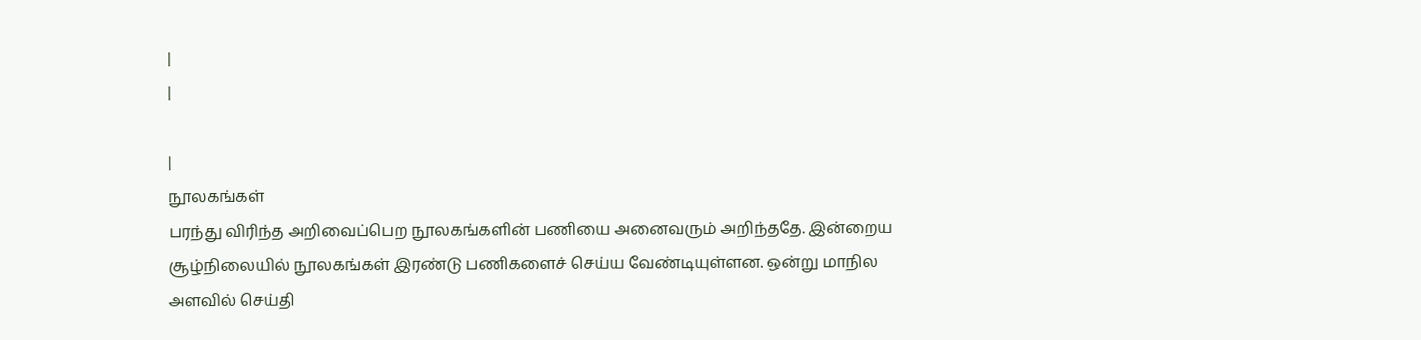|
|

|
நூலகங்கள்
பரந்து விரிந்த அறிவைப்பெற நூலகங்களின் பணியை அனைவரும் அறிந்ததே. இன்றைய சூழ்நிலையில் நூலகங்கள் இரண்டு பணிகளைச் செய்ய வேண்டியுள்ளன. ஒன்று மாநில அளவில் செய்தி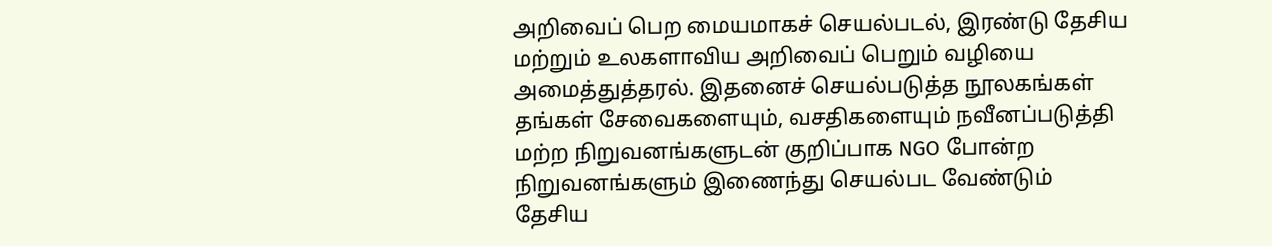அறிவைப் பெற மையமாகச் செயல்படல், இரண்டு தேசிய மற்றும் உலகளாவிய அறிவைப் பெறும் வழியை அமைத்துத்தரல். இதனைச் செயல்படுத்த நூலகங்கள் தங்கள் சேவைகளையும், வசதிகளையும் நவீனப்படுத்தி மற்ற நிறுவனங்களுடன் குறிப்பாக NGO போன்ற நிறுவனங்களும் இணைந்து செயல்பட வேண்டும்
தேசிய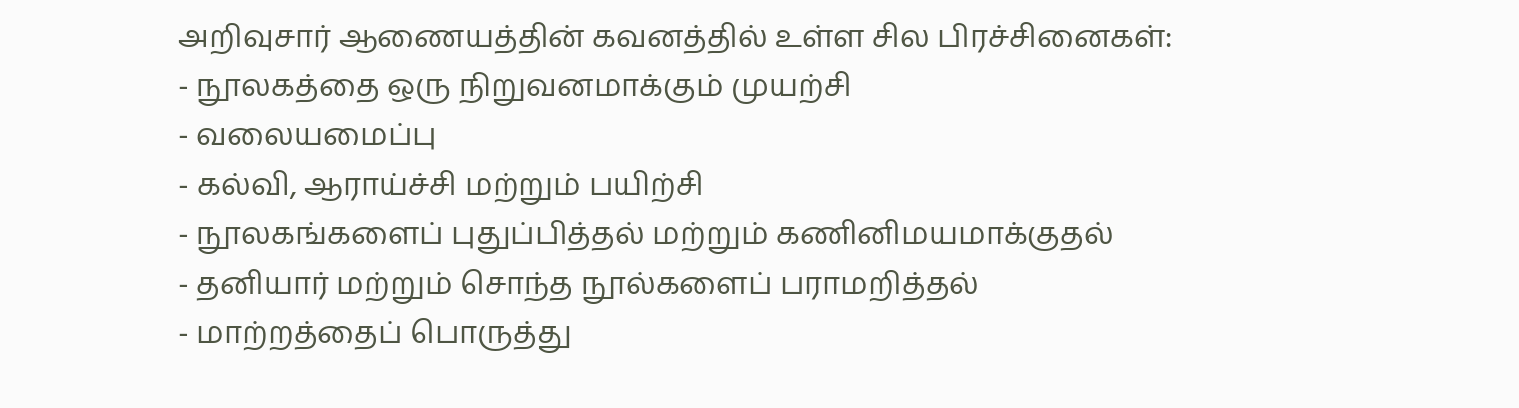அறிவுசார் ஆணையத்தின் கவனத்தில் உள்ள சில பிரச்சினைகள்:
- நூலகத்தை ஒரு நிறுவனமாக்கும் முயற்சி
- வலையமைப்பு
- கல்வி, ஆராய்ச்சி மற்றும் பயிற்சி
- நூலகங்களைப் புதுப்பித்தல் மற்றும் கணினிமயமாக்குதல்
- தனியார் மற்றும் சொந்த நூல்களைப் பராமறித்தல்
- மாற்றத்தைப் பொருத்து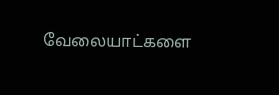வேலையாட்களை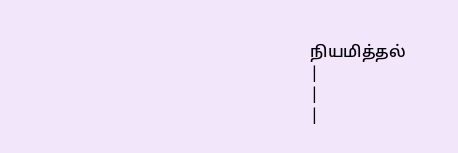நியமித்தல்
|
|
|